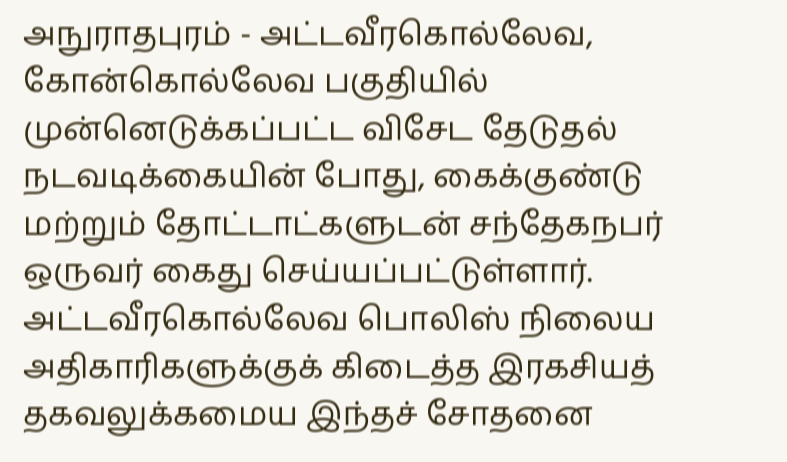அநுராதபுரம் - அட்டவீரகொல்லேவ, கோன்கொல்லேவ பகுதியில் முன்னெடுக்கப்பட்ட விசேட தேடுதல் நடவடிக்கையின் போது, கைக்குண்டு மற்றும் தோட்டாட்களுடன் சந்தேகநபர் ஒருவர் கைது செய்யப்பட்டுள்ளார்.
அட்டவீரகொல்லேவ பொலிஸ் நிலைய அதிகாரிகளுக்குக் கிடைத்த இரகசியத் தகவலுக்கமைய இந்தச் சோதனை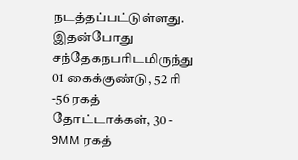நடத்தப்பட்டுள்ளது.
இதன்போது சந்தேகநபரிடமிருந்து 01 கைக்குண்டு, 52 ரி -56 ரகத் தோட்டாக்கள், 30 - 9MM ரகத்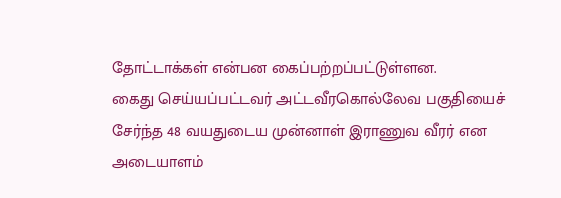தோட்டாக்கள் என்பன கைப்பற்றப்பட்டுள்ளன.
கைது செய்யப்பட்டவர் அட்டவீரகொல்லேவ பகுதியைச் சேர்ந்த 48 வயதுடைய முன்னாள் இராணுவ வீரர் என அடையாளம்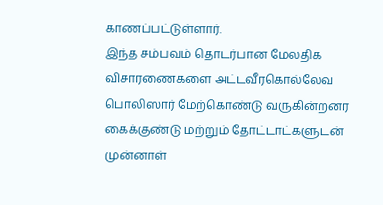காணப்பட்டுள்ளார்.
இந்த சம்பவம் தொடர்பான மேலதிக விசாரணைகளை அட்டவீரகொல்லேவ பொலிஸார் மேற்கொண்டு வருகின்றனர
கைக்குண்டு மற்றும் தோட்டாட்களுடன் முன்னாள்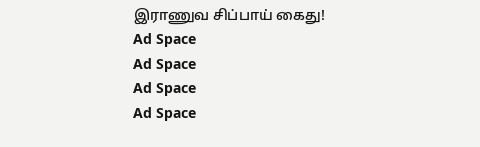இராணுவ சிப்பாய் கைது!
Ad Space
Ad Space
Ad Space
Ad Space